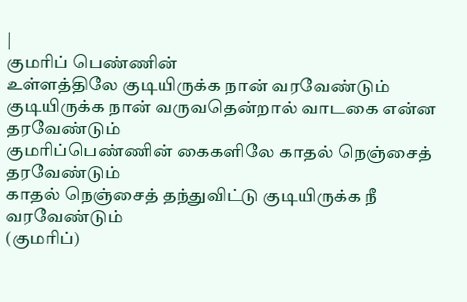|
குமரிப் பெண்ணின்
உள்ளத்திலே குடியிருக்க நான் வரவேண்டும்
குடியிருக்க நான் வருவதென்றால் வாடகை என்ன தரவேண்டும்
குமரிப்பெண்ணின் கைகளிலே காதல் நெஞ்சைத் தரவேண்டும்
காதல் நெஞ்சைத் தந்துவிட்டு குடியிருக்க நீ வரவேண்டும்
(குமரிப்)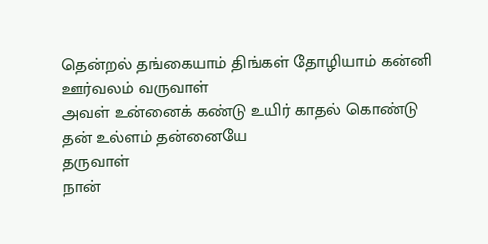தென்றல் தங்கையாம் திங்கள் தோழியாம் கன்னி ஊர்வலம் வருவாள்
அவள் உன்னைக் கண்டு உயிர் காதல் கொண்டு தன் உல்ளம் தன்னையே
தருவாள்
நான்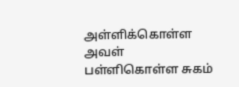அள்ளிக்கொள்ள அவள் பள்ளிகொள்ள சுகம்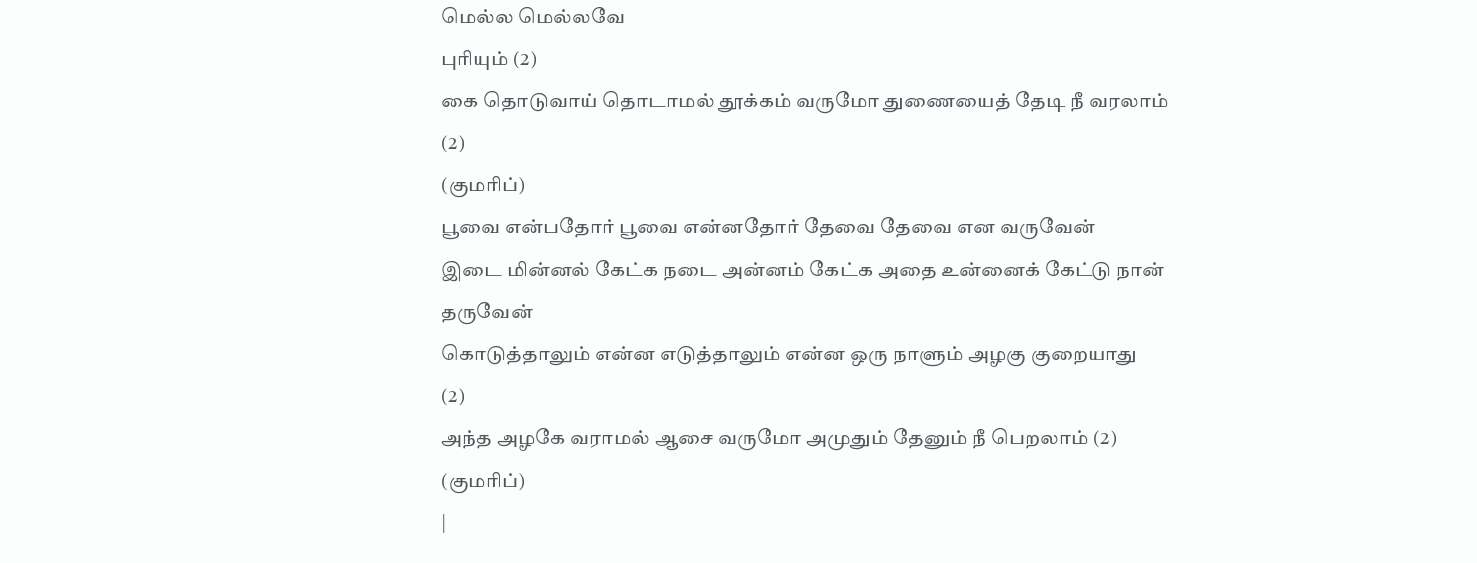மெல்ல மெல்லவே
புரியும் (2)
கை தொடுவாய் தொடாமல் தூக்கம் வருமோ துணையைத் தேடி நீ வரலாம்
(2)
(குமரிப்)
பூவை என்பதோர் பூவை என்னதோர் தேவை தேவை என வருவேன்
இடை மின்னல் கேட்க நடை அன்னம் கேட்க அதை உன்னைக் கேட்டு நான்
தருவேன்
கொடுத்தாலும் என்ன எடுத்தாலும் என்ன ஒரு நாளும் அழகு குறையாது
(2)
அந்த அழகே வராமல் ஆசை வருமோ அமுதும் தேனும் நீ பெறலாம் (2)
(குமரிப்)
|